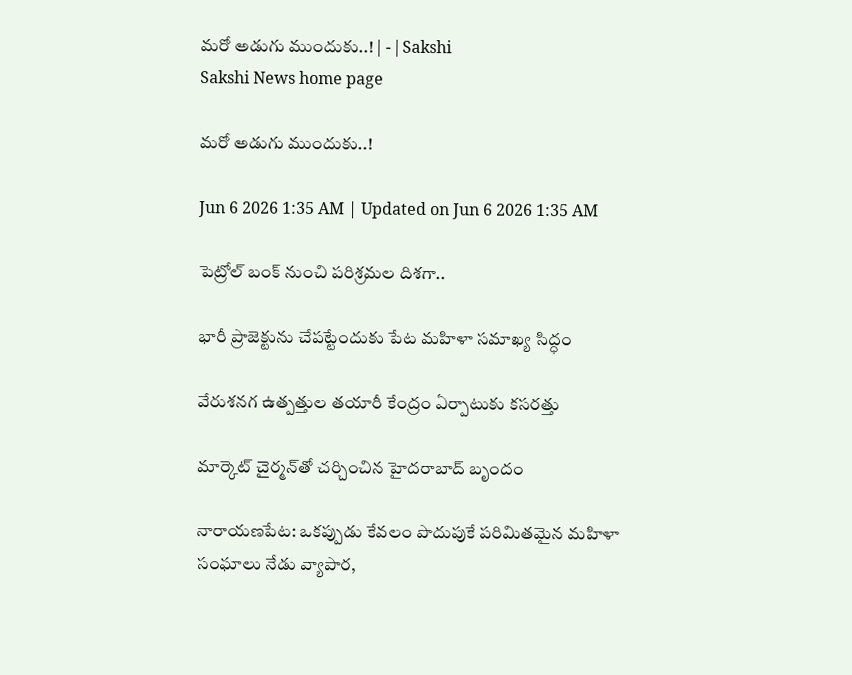మరో అడుగు ముందుకు..! | - | Sakshi
Sakshi News home page

మరో అడుగు ముందుకు..!

Jun 6 2026 1:35 AM | Updated on Jun 6 2026 1:35 AM

పెట్రోల్‌ బంక్‌ నుంచి పరిశ్రమల దిశగా..

భారీ ప్రాజెక్టును చేపట్టేందుకు పేట మహిళా సమాఖ్య సిద్ధం

వేరుశనగ ఉత్పత్తుల తయారీ కేంద్రం ఏర్పాటుకు కసరత్తు

మార్కెట్‌ చైర్మన్‌తో చర్చించిన హైదరాబాద్‌ బృందం

నారాయణపేట: ఒకప్పుడు కేవలం పొదుపుకే పరిమితమైన మహిళా సంఘాలు నేడు వ్యాపార,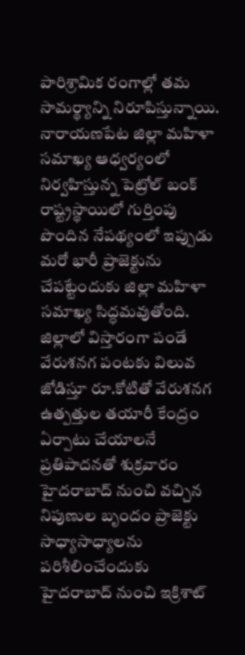పారిశ్రామిక రంగాల్లో తమ సామర్థ్యాన్ని నిరూపిస్తున్నాయి. నారాయణపేట జిల్లా మహిళా సమాఖ్య ఆధ్వర్యంలో నిర్వహిస్తున్న పెట్రోల్‌ బంక్‌ రాష్ట్రస్థాయిలో గుర్తింపు పొందిన నేపథ్యంలో ఇప్పుడు మరో భారీ ప్రాజెక్టును చేపట్టేందుకు జిల్లా మహిళా సమాఖ్య సిద్ధమవుతోంది. జిల్లాలో విస్తారంగా పండే వేరుశనగ పంటకు విలువ జోడిస్తూ రూ.కోటితో వేరుశనగ ఉత్పత్తుల తయారీ కేంద్రం ఏర్పాటు చేయాలనే ప్రతిపాదనతో శుక్రవారం హైదరాబాద్‌ నుంచి వచ్చిన నిపుణుల బృందం ప్రాజెక్టు సాధ్యాసాధ్యాలను పరిశీలించేందుకు హైదరాబాద్‌ నుంచి ఇక్రిశాట్‌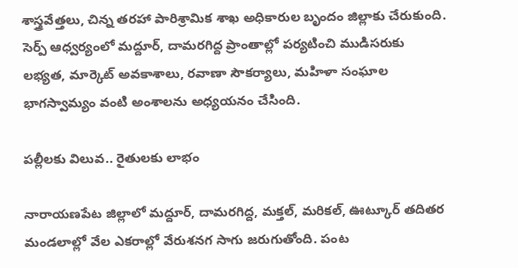శాస్త్రవేత్తలు, చిన్న తరహా పారిశ్రామిక శాఖ అధికారుల బృందం జిల్లాకు చేరుకుంది. సెర్ప్‌ ఆధ్వర్యంలో మద్దూర్‌, దామరగిద్ద ప్రాంతాల్లో పర్యటించి ముడిసరుకు లభ్యత, మార్కెట్‌ అవకాశాలు, రవాణా సౌకర్యాలు, మహిళా సంఘాల భాగస్వామ్యం వంటి అంశాలను అధ్యయనం చేసింది.

పల్లీలకు విలువ.. రైతులకు లాభం

నారాయణపేట జిల్లాలో మద్దూర్‌, దామరగిద్ద, మక్తల్‌, మరికల్‌, ఊట్కూర్‌ తదితర మండలాల్లో వేల ఎకరాల్లో వేరుశనగ సాగు జరుగుతోంది. పంట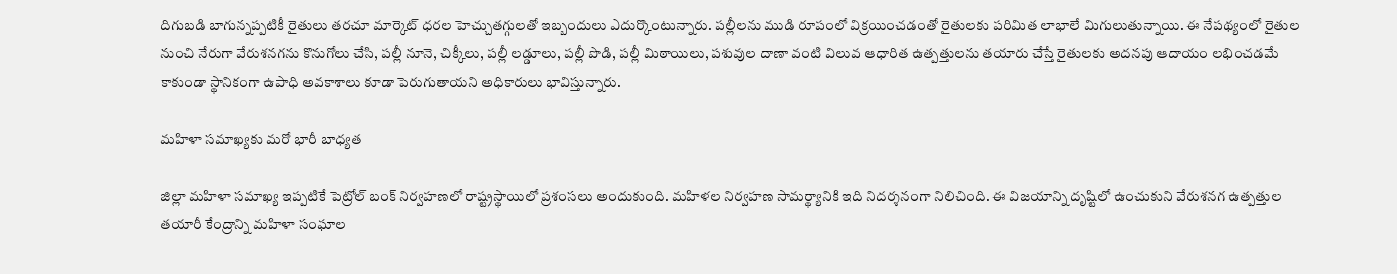దిగుబడి బాగున్నప్పటికీ రైతులు తరచూ మార్కెట్‌ ధరల హెచ్చుతగ్గులతో ఇబ్బందులు ఎదుర్కొంటున్నారు. పల్లీలను ముడి రూపంలో విక్రయించడంతో రైతులకు పరిమిత లాభాలే మిగులుతున్నాయి. ఈ నేపథ్యంలో రైతుల నుంచి నేరుగా వేరుశనగను కొనుగోలు చేసి, పల్లీ నూనె, చిక్కీలు, పల్లీ లడ్డూలు, పల్లీ పొడి, పల్లీ మిఠాయిలు, పశువుల దాణా వంటి విలువ ఆధారిత ఉత్పత్తులను తయారు చేస్తే రైతులకు అదనపు ఆదాయం లభించడమే కాకుండా స్థానికంగా ఉపాధి అవకాశాలు కూడా పెరుగుతాయని అధికారులు భావిస్తున్నారు.

మహిళా సమాఖ్యకు మరో భారీ బాధ్యత

జిల్లా మహిళా సమాఖ్య ఇప్పటికే పెట్రోల్‌ బంక్‌ నిర్వహణలో రాష్ట్రస్థాయిలో ప్రశంసలు అందుకుంది. మహిళల నిర్వహణ సామర్థ్యానికి ఇది నిదర్శనంగా నిలిచింది. ఈ విజయాన్ని దృష్టిలో ఉంచుకుని వేరుశనగ ఉత్పత్తుల తయారీ కేంద్రాన్ని మహిళా సంఘాల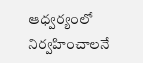ఆధ్వర్యంలో నిర్వహించాలనే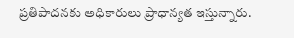ప్రతిపాదనకు అధికారులు ప్రాధాన్యత ఇస్తున్నారు.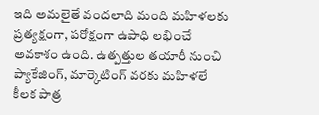ఇది అమలైతే వందలాది మంది మహిళలకు ప్రత్యక్షంగా, పరోక్షంగా ఉపాధి లభించే అవకాశం ఉంది. ఉత్పత్తుల తయారీ నుంచి ప్యాకేజింగ్‌, మార్కెటింగ్‌ వరకు మహిళలే కీలక పాత్ర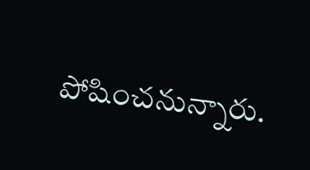పోషించనున్నారు.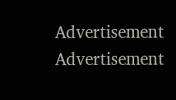Advertisement
Advertisement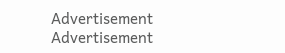Advertisement
Advertisement